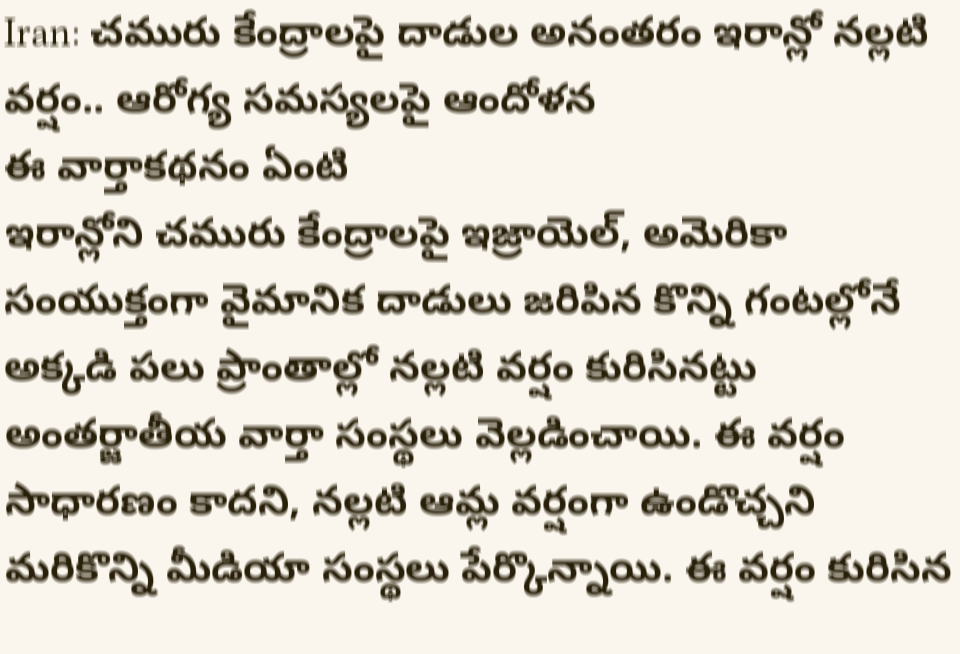Iran: చమురు కేంద్రాలపై దాడుల అనంతరం ఇరాన్లో నల్లటి వర్షం.. ఆరోగ్య సమస్యలపై ఆందోళన
ఈ వార్తాకథనం ఏంటి
ఇరాన్లోని చమురు కేంద్రాలపై ఇజ్రాయెల్, అమెరికా సంయుక్తంగా వైమానిక దాడులు జరిపిన కొన్ని గంటల్లోనే అక్కడి పలు ప్రాంతాల్లో నల్లటి వర్షం కురిసినట్టు అంతర్జాతీయ వార్తా సంస్థలు వెల్లడించాయి. ఈ వర్షం సాధారణం కాదని, నల్లటి ఆమ్ల వర్షంగా ఉండొచ్చని మరికొన్ని మీడియా సంస్థలు పేర్కొన్నాయి. ఈ వర్షం కురిసిన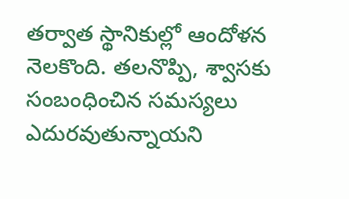తర్వాత స్థానికుల్లో ఆందోళన నెలకొంది. తలనొప్పి, శ్వాసకు సంబంధించిన సమస్యలు ఎదురవుతున్నాయని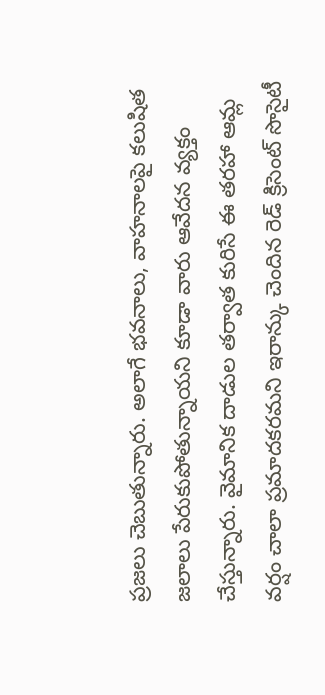ప్రజలు చెబుతున్నారు. అలాగే భవనాలు, వాహనాలపై కలుషిత జలాలు పేరుకుపోతున్నాయని కూడా వారు ఆవేదన వ్యక్తం చేస్తున్నారు. వైమానిక దాడుల తర్వాత కురిసే ఈ తరహా ఆమ్ల వర్షం చాలా ప్రమాదకరమని ఇరాన్కు చెందిన రెడ్ క్రిసెంట్ సొసైటీ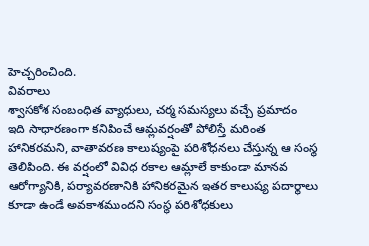హెచ్చరించింది.
వివరాలు
శ్వాసకోశ సంబంధిత వ్యాధులు, చర్మ సమస్యలు వచ్చే ప్రమాదం
ఇది సాధారణంగా కనిపించే ఆమ్లవర్షంతో పోలిస్తే మరింత హానికరమని, వాతావరణ కాలుష్యంపై పరిశోధనలు చేస్తున్న ఆ సంస్థ తెలిపింది. ఈ వర్షంలో వివిధ రకాల ఆమ్లాలే కాకుండా మానవ ఆరోగ్యానికి, పర్యావరణానికి హానికరమైన ఇతర కాలుష్య పదార్థాలు కూడా ఉండే అవకాశముందని సంస్థ పరిశోధకులు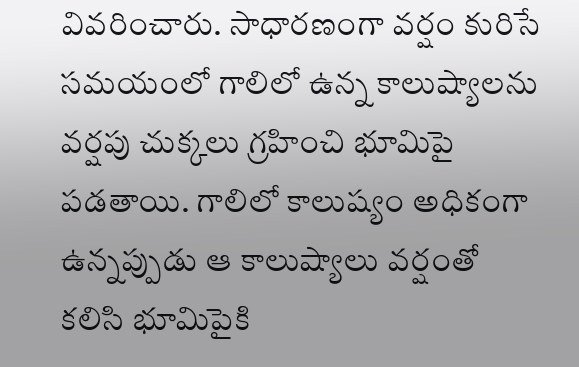వివరించారు. సాధారణంగా వర్షం కురిసే సమయంలో గాలిలో ఉన్న కాలుష్యాలను వర్షపు చుక్కలు గ్రహించి భూమిపై పడతాయి. గాలిలో కాలుష్యం అధికంగా ఉన్నప్పుడు ఆ కాలుష్యాలు వర్షంతో కలిసి భూమిపైకి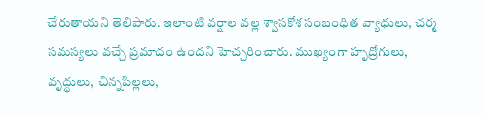చేరుతాయని తెలిపారు. ఇలాంటి వర్షాల వల్ల శ్వాసకోశ సంబంధిత వ్యాధులు, చర్మ సమస్యలు వచ్చే ప్రమాదం ఉందని హెచ్చరించారు. ముఖ్యంగా హృద్రోగులు, వృద్ధులు, చిన్నపిల్లలు,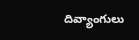దివ్యాంగులు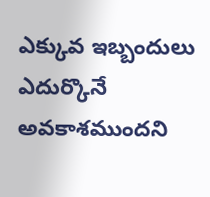ఎక్కువ ఇబ్బందులు ఎదుర్కొనే అవకాశముందని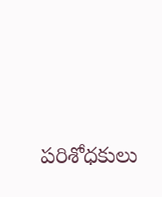పరిశోధకులు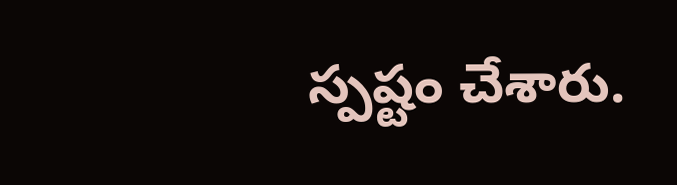స్పష్టం చేశారు.